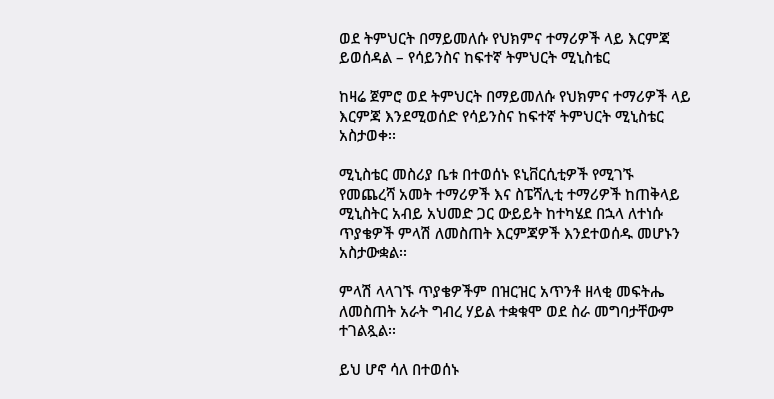ወደ ትምህርት በማይመለሱ የህክምና ተማሪዎች ላይ እርምጃ ይወሰዳል – የሳይንስና ከፍተኛ ትምህርት ሚኒስቴር

ከዛሬ ጀምሮ ወደ ትምህርት በማይመለሱ የህክምና ተማሪዎች ላይ እርምጃ እንደሚወሰድ የሳይንስና ከፍተኛ ትምህርት ሚኒስቴር አስታወቀ፡፡

ሚኒስቴር መስሪያ ቤቱ በተወሰኑ ዩኒቨርሲቲዎች የሚገኙ የመጨረሻ አመት ተማሪዎች እና ስፔሻሊቲ ተማሪዎች ከጠቅላይ ሚኒስትር አብይ አህመድ ጋር ውይይት ከተካሄደ በኋላ ለተነሱ ጥያቄዎች ምላሽ ለመስጠት እርምጃዎች እንደተወሰዱ መሆኑን አስታውቋል፡፡

ምላሽ ላላገኙ ጥያቄዎችም በዝርዝር አጥንቶ ዘላቂ መፍትሔ ለመስጠት አራት ግብረ ሃይል ተቋቁሞ ወደ ስራ መግባታቸውም  ተገልጿል፡፡

ይህ ሆኖ ሳለ በተወሰኑ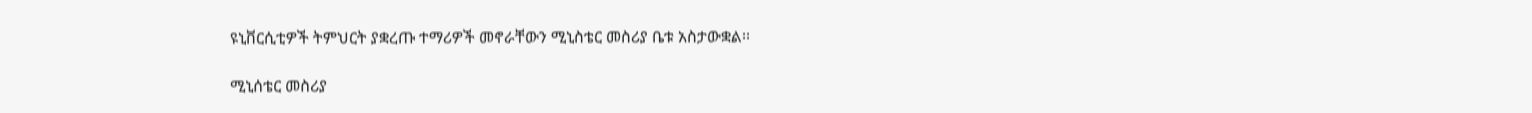ዩኒቨርሲቲዎች ትምህርት ያቋረጡ ተማሪዎች መኖራቸውን ሚኒስቴር መስሪያ ቤቱ አስታውቋል፡፡

ሚኒሰቴር መስሪያ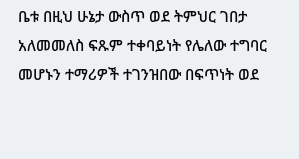ቤቱ በዚህ ሁኔታ ውስጥ ወደ ትምህር ገበታ አለመመለስ ፍጹም ተቀባይነት የሌለው ተግባር መሆኑን ተማሪዎች ተገንዝበው በፍጥነት ወደ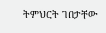ትምህርት ገበታቸው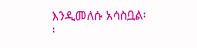እንዲመለሱ አሳስቧል፡፡